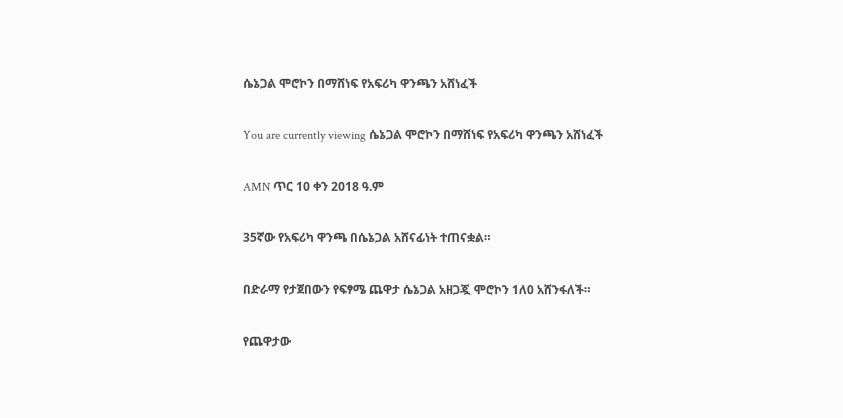ሴኔጋል ሞሮኮን በማሸነፍ የአፍሪካ ዋንጫን አሸነፈች

You are currently viewing ሴኔጋል ሞሮኮን በማሸነፍ የአፍሪካ ዋንጫን አሸነፈች

AMN ጥር 10 ቀን 2018 ዓ.ም

35ኛው የአፍሪካ ዋንጫ በሴኔጋል አሸናፊነት ተጠናቋል።

በድራማ የታጀበውን የፍፃሜ ጨዋታ ሴኔጋል አዘጋጇ ሞሮኮን 1ለ0 አሸንፋለች።

የጨዋታው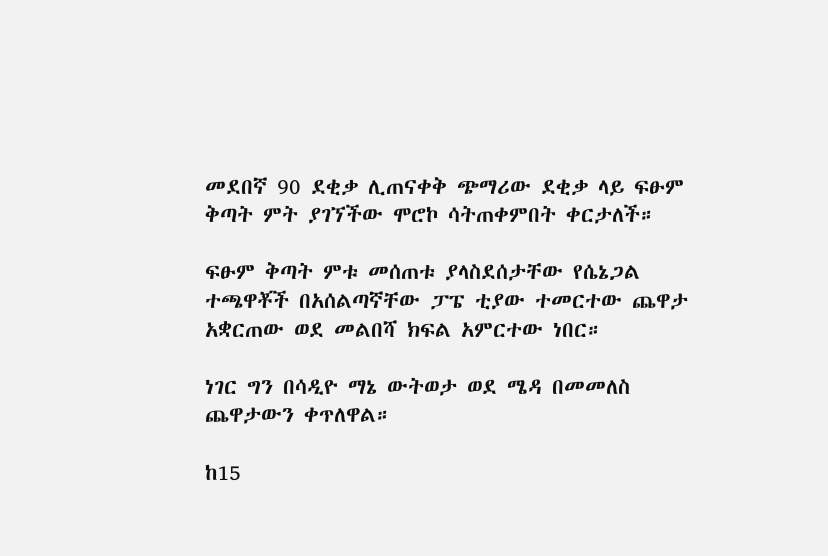መደበኛ 90 ደቂቃ ሊጠናቀቅ ጭማሪው ደቂቃ ላይ ፍፁም ቅጣት ምት ያገኘችው ሞሮኮ ሳትጠቀምበት ቀርታለች።

ፍፁም ቅጣት ምቱ መሰጠቱ ያላስደሰታቸው የሴኔጋል ተጫዋቾች በአሰልጣኛቸው ፓፔ ቲያው ተመርተው ጨዋታ አቋርጠው ወደ መልበሻ ክፍል አምርተው ነበር።

ነገር ግን በሳዲዮ ማኔ ውትወታ ወደ ሜዳ በመመለስ ጨዋታውን ቀጥለዋል።

ከ15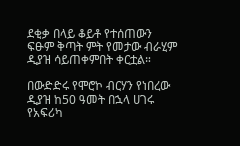ደቂቃ በላይ ቆይቶ የተሰጠውን ፍፁም ቅጣት ምት የመታው ብራሂም ዲያዝ ሳይጠቀምበት ቀርቷል።

በውድድሩ የሞሮኮ ብርሃን የነበረው ዲያዝ ከ50 ዓመት በኋላ ሀገሩ የአፍሪካ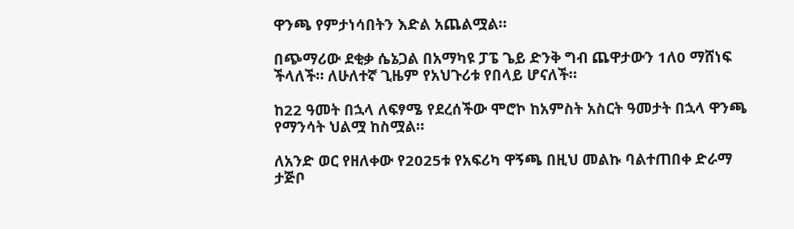ዋንጫ የምታነሳበትን እድል አጨልሟል።

በጭማሪው ደቂቃ ሴኔጋል በአማካዩ ፓፔ ጌይ ድንቅ ግብ ጨዋታውን 1ለ0 ማሸነፍ ችላለች። ለሁለተኛ ጊዜም የአህጉሪቱ የበላይ ሆናለች።

ከ22 ዓመት በኋላ ለፍፃሜ የደረሰችው ሞሮኮ ከአምስት አስርት ዓመታት በኋላ ዋንጫ የማንሳት ህልሟ ከስሟል።

ለአንድ ወር የዘለቀው የ2025ቱ የአፍሪካ ዋኝጫ በዚህ መልኩ ባልተጠበቀ ድራማ ታጅቦ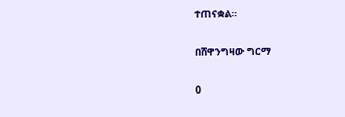ተጠናቋል።

በሸዋንግዛው ግርማ

0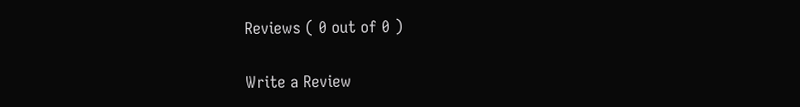Reviews ( 0 out of 0 )

Write a Review